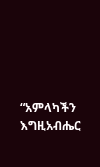“አምላካችን እግዚአብሔር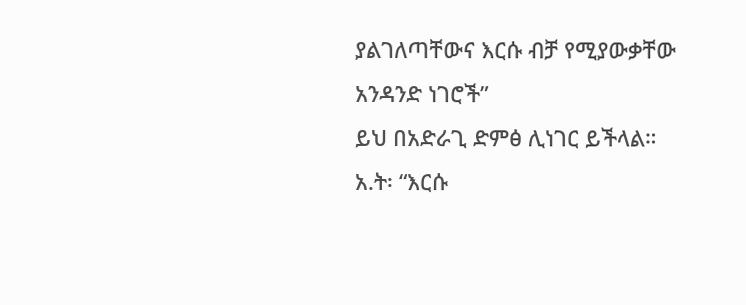ያልገለጣቸውና እርሱ ብቻ የሚያውቃቸው አንዳንድ ነገሮች”
ይህ በአድራጊ ድምፅ ሊነገር ይችላል። አ.ት፡ “እርሱ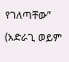የገለጣቸው” (አድራጊ ወይም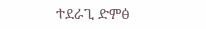ተደራጊ ድምፅ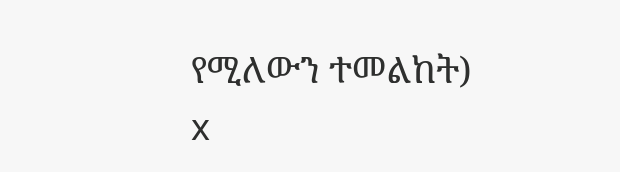የሚለውን ተመልከት)
x